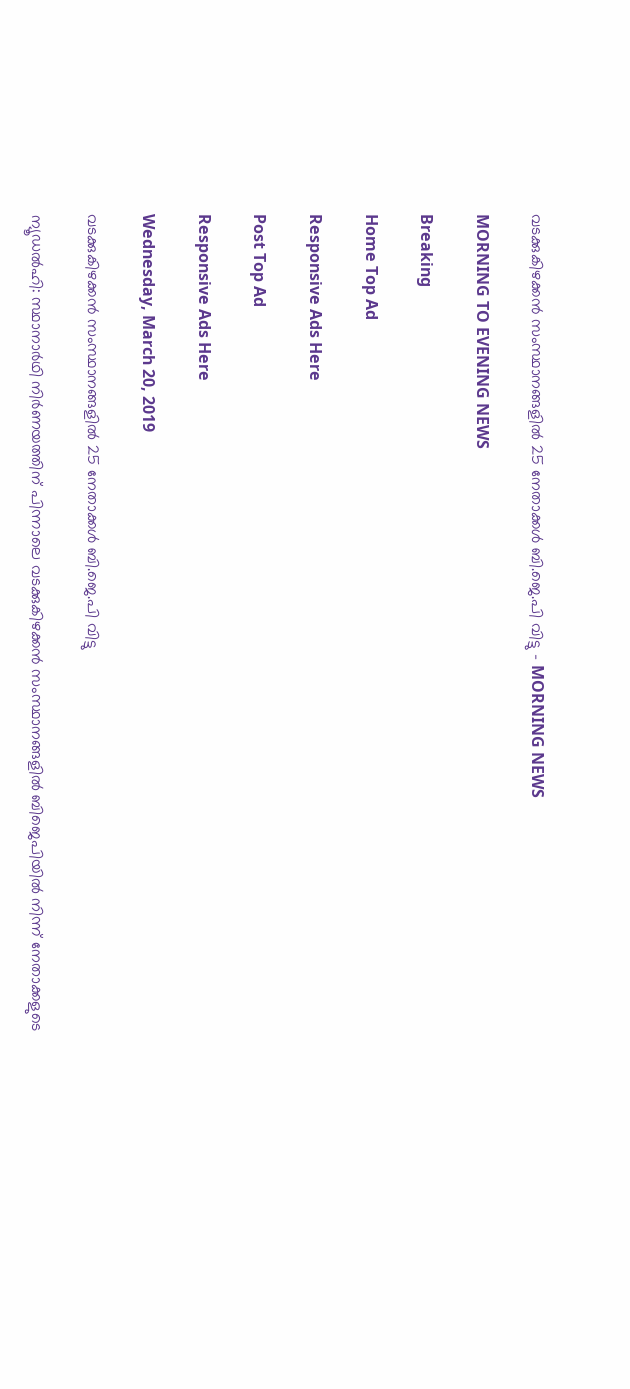വടക്കുകിഴക്കന്‍ സംസ്ഥാനങ്ങളില്‍ 25 നേതാക്കള്‍ ബി.ജെ.പി വിട്ടു - MORNING NEWS

MORNING TO EVENING NEWS

Breaking

Home Top Ad

Responsive Ads Here

Post Top Ad

Responsive Ads Here

Wednesday, March 20, 2019

വടക്കുകിഴക്കന്‍ സംസ്ഥാനങ്ങളില്‍ 25 നേതാക്കള്‍ ബി.ജെ.പി വിട്ടു

ന്യൂഡൽഹി: സ്ഥാനാർഥി നിർണയത്തിന് പിന്നാലെ വടക്കുകിഴക്കൻ സംസ്ഥാനങ്ങളിൽ ബിജെപിയിൽ നിന്ന് നേതാക്കളുടെ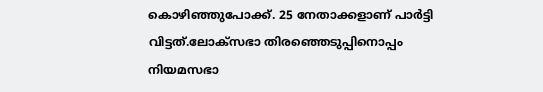കൊഴിഞ്ഞുപോക്ക്. 25 നേതാക്കളാണ് പാർട്ടി വിട്ടത്.ലോക്സഭാ തിരഞ്ഞെടുപ്പിനൊപ്പം നിയമസഭാ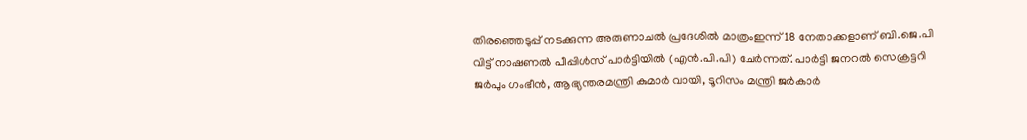തിരഞ്ഞെടുപ്പ് നടക്കുന്ന അരുണാചൽ പ്രദേശിൽ മാത്രംഇന്ന് 18 നേതാക്കളാണ് ബി.ജെ.പി വിട്ട് നാഷണൽ പീപ്പിൾസ് പാർട്ടിയിൽ (എൻ.പി.പി) ചേർന്നത്. പാർട്ടി ജനറൽ സെക്രട്ടറി ജർപും ഗംഭീൻ, ആഭ്യന്തരമന്ത്രി കുമാർ വായി, ടൂറിസം മന്ത്രി ജർകാർ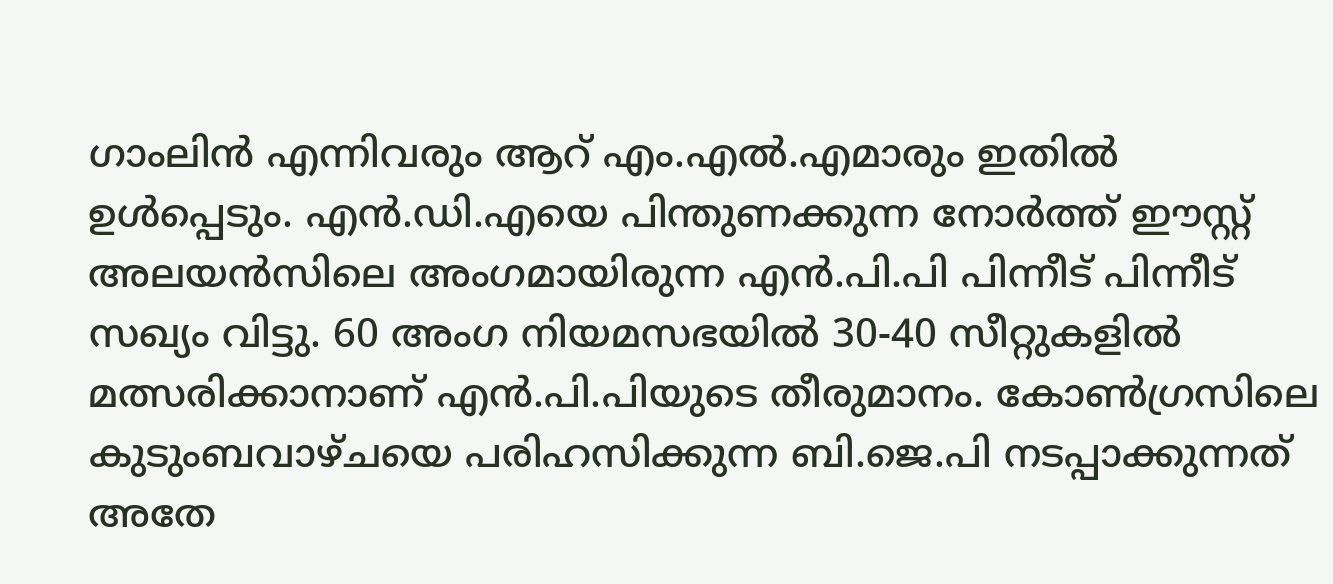ഗാംലിൻ എന്നിവരും ആറ് എം.എൽ.എമാരും ഇതിൽ ഉൾപ്പെടും. എൻ.ഡി.എയെ പിന്തുണക്കുന്ന നോർത്ത് ഈസ്റ്റ് അലയൻസിലെ അംഗമായിരുന്ന എൻ.പി.പി പിന്നീട് പിന്നീട് സഖ്യം വിട്ടു. 60 അംഗ നിയമസഭയിൽ 30-40 സീറ്റുകളിൽ മത്സരിക്കാനാണ് എൻ.പി.പിയുടെ തീരുമാനം. കോൺഗ്രസിലെ കുടുംബവാഴ്ചയെ പരിഹസിക്കുന്ന ബി.ജെ.പി നടപ്പാക്കുന്നത് അതേ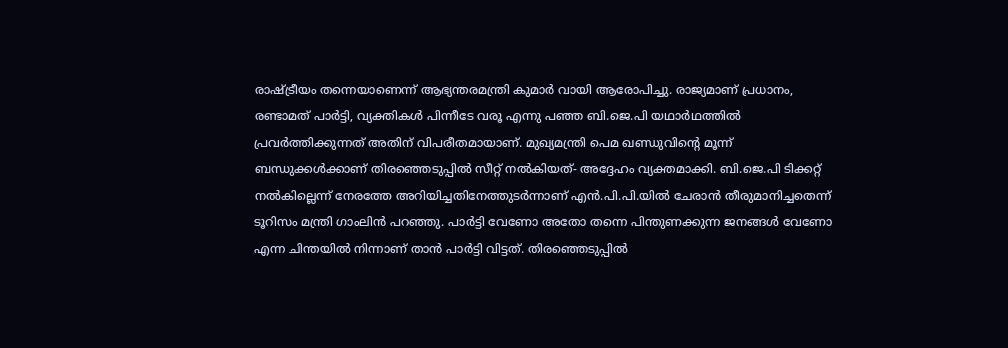രാഷ്ട്രീയം തന്നെയാണെന്ന് ആഭ്യന്തരമന്ത്രി കുമാർ വായി ആരോപിച്ചു. രാജ്യമാണ് പ്രധാനം, രണ്ടാമത് പാർട്ടി, വ്യക്തികൾ പിന്നീടേ വരൂ എന്നു പഞ്ഞ ബി.ജെ.പി യഥാർഥത്തിൽ പ്രവർത്തിക്കുന്നത് അതിന് വിപരീതമായാണ്. മുഖ്യമന്ത്രി പെമ ഖണ്ഡുവിന്റെ മൂന്ന് ബന്ധുക്കൾക്കാണ് തിരഞ്ഞെടുപ്പിൽ സീറ്റ് നൽകിയത്- അദ്ദേഹം വ്യക്തമാക്കി. ബി.ജെ.പി ടിക്കറ്റ് നൽകില്ലെന്ന് നേരത്തേ അറിയിച്ചതിനേത്തുടർന്നാണ് എൻ.പി.പി.യിൽ ചേരാൻ തീരുമാനിച്ചതെന്ന് ടൂറിസം മന്ത്രി ഗാംലിൻ പറഞ്ഞു. പാർട്ടി വേണോ അതോ തന്നെ പിന്തുണക്കുന്ന ജനങ്ങൾ വേണോ എന്ന ചിന്തയിൽ നിന്നാണ് താൻ പാർട്ടി വിട്ടത്. തിരഞ്ഞെടുപ്പിൽ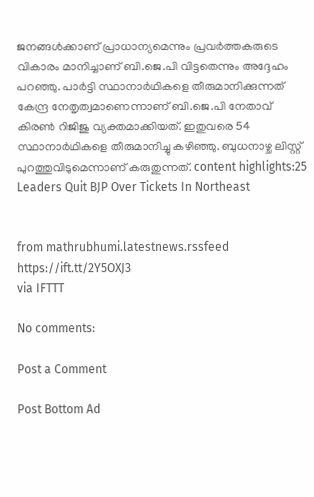ജനങ്ങൾക്കാണ് പ്രാധാന്യമെന്നും പ്രവർത്തകരുടെ വികാരം മാനിച്ചാണ് ബി.ജെ.പി വിട്ടതെന്നും അദ്ദേഹം പറഞ്ഞു. പാർട്ടി സ്ഥാനാർഥികളെ തീരുമാനിക്കുന്നത് കേന്ദ്ര നേതൃത്വമാണെന്നാണ് ബി.ജെ.പി നേതാവ് കിരൺ റിജിജു വ്യക്തമാക്കിയത്. ഇതുവരെ 54 സ്ഥാനാർഥികളെ തീരുമാനിച്ചു കഴിഞ്ഞു. ബുധനാഴ്ച ലിസ്റ്റ് പുറത്തുവിടുമെന്നാണ് കരുതുന്നത്. content highlights:25 Leaders Quit BJP Over Tickets In Northeast


from mathrubhumi.latestnews.rssfeed https://ift.tt/2Y5OXJ3
via IFTTT

No comments:

Post a Comment

Post Bottom Ad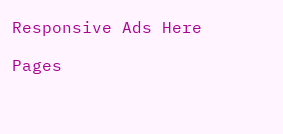Responsive Ads Here

Pages